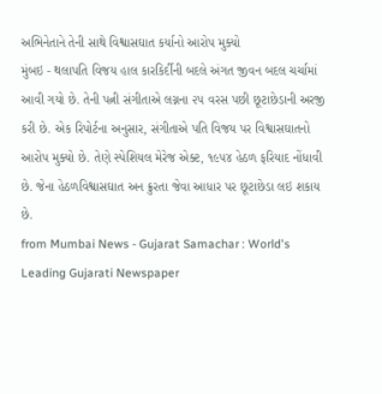અભિનેતાને તેની સાથે વિશ્વાસઘાત કર્યાનો આરોપ મુક્યો
મુંબઇ - થલાપતિ વિજય હાલ કારકિર્દીની બદલે અંગત જીવન બદલ ચર્ચામાં આવી ગયો છે. તેની પત્ની સંગીતાએ લગ્નના ૨૫ વરસ પછી છૂટાછેડાની અરજી કરી છે. એક રિપોર્ટના અનુસાર, સંગીતાએ પતિ વિજય પર વિશ્વાસઘાતનો આરોપ મુક્યો છે. તેણે સ્પેશિયલ મેરેજ એક્ટ, ૧૯૫૪ હેઠળ ફરિયાદ નોંધાવી છે. જેના હેઠળવિશ્વાસઘાત અન ક્રુરતા જેવા આધાર પર છૂટાછેડા લઇ શકાય છે.
from Mumbai News - Gujarat Samachar : World's Leading Gujarati Newspaper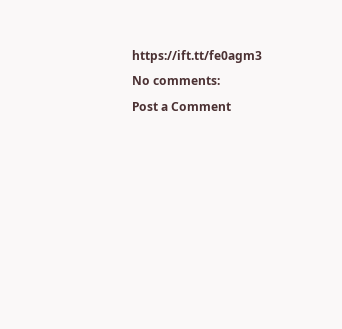https://ift.tt/fe0agm3
No comments:
Post a Comment